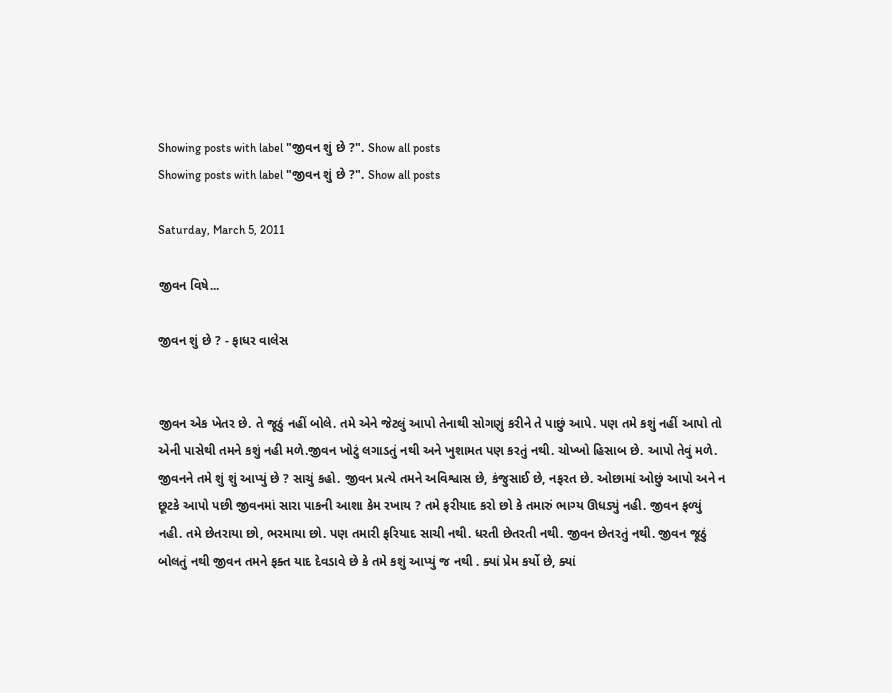Showing posts with label "જીવન શું છે ?". Show all posts
Showing posts with label "જીવન શું છે ?". Show all posts

Saturday, March 5, 2011

જીવન વિષે...

જીવન શું છે ? - ફાધર વાલેસ


જીવન એક ખેતર છે. તે જૂઠું નહીં બોલે. તમે એને જેટલું આપો તેનાથી સોગણું કરીને તે પાછું આપે. પણ તમે કશું નહીં આપો તો એની પાસેથી તમને કશું નહી મળે.જીવન ખોટું લગાડતું નથી અને ખુશામત પણ કરતું નથી. ચોખ્ખો હિસાબ છે. આપો તેવું મળે. જીવનને તમે શું શું આપ્યું છે ? સાચું કહો. જીવન પ્રત્યે તમને અવિશ્વાસ છે, કંજુસાઈ છે, નફરત છે. ઓછામાં ઓછું આપો અને ન છૂટકે આપો પછી જીવનમાં સારા પાકની આશા કેમ રખાય ? તમે ફરીયાદ કરો છો કે તમારું ભાગ્ય ઊધડ્યું નહી. જીવન ફળ્યું નહી. તમે છેતરાયા છો, ભરમાયા છો. પણ તમારી ફરિયાદ સાચી નથી. ધરતી છેતરતી નથી. જીવન છેતરતું નથી. જીવન જૂઠું બોલતું નથી જીવન તમને ફક્ત યાદ દેવડાવે છે કે તમે કશું આપ્યું જ નથી . ક્યાં પ્રેમ કર્યો છે, ક્યાં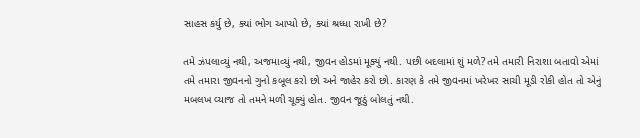સાહસ કર્યુ છે, ક્યાં ભોગ આપ્યો છે, ક્યાં શ્રધ્ધા રાખી છે?

તમે ઝંપલાવ્યું નથી, અજમાવ્યું નથી, જીવન હોડમાં મૂક્યું નથી. પછી બદલામાં શું મળે? તમે તમારી નિરાશા બતાવો એમાં તમે તમારા જીવનનો ગુનો કબૂલ કરો છો અને જાહેર કરો છો. કારણ કે તમે જીવનમાં ખરેખર સાચી મૂડી રોકી હોત તો એનું મબલખ વ્યાજ તો તમને મળી ચૂક્યું હોત. જીવન જૂઠું બોલતું નથી.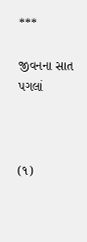***

જીવનના સાત પગલાં



(૧)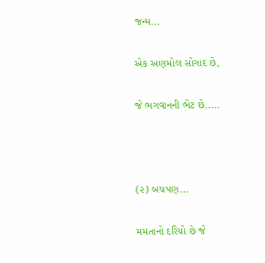જન્મ...

એક અણમોલ સોગાદ છે,

જે ભગવાનની ભેટ છે.....



(૨) બચપણ…

મમતાનો દરિયો છે જે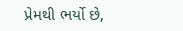પ્રેમથી ભર્યો છે,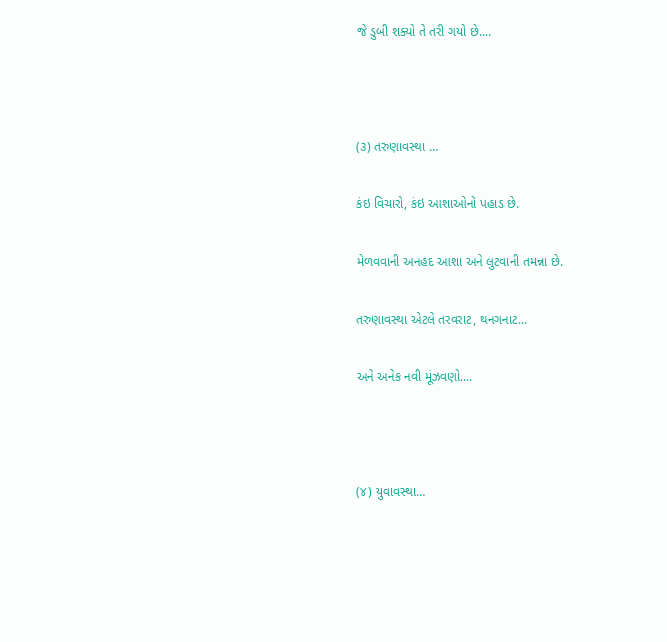જે ડુબી શક્યો તે તરી ગયો છે....



(૩) તરુણાવસ્થા …

કંઇ વિચારો, કંઇ આશાઓનો પહાડ છે.

મેળવવાની અનહદ આશા અને લુટવાની તમન્ના છે.

તરુણાવસ્થા એટલે તરવરાટ, થનગનાટ...

અને અનેક નવી મૂંઝવણો....



(૪) યુવાવસ્થા…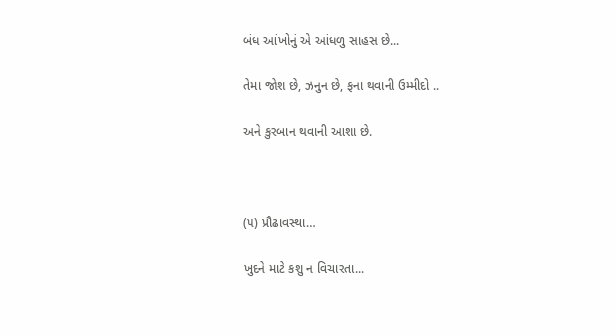બંધ આંખોનું એ આંધળુ સાહસ છે...

તેમા જોશ છે, ઝનુન છે, ફના થવાની ઉમ્મીદો ..

અને કુરબાન થવાની આશા છે.



(૫) પ્રૌઢાવસ્થા…

ખુદને માટે કશુ ન વિચારતા...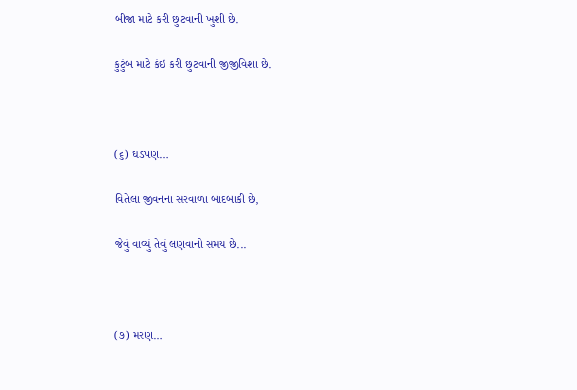બીજા માટે કરી છુટવાની ખુશી છે.

કુટુંબ માટે કંઇ કરી છુટવાની જીજીવિશા છે.



(૬) ઘડપણ…

વિતેલા જીવનના સરવાળા બાદબાકી છે,

જેવું વાવ્યું તેવું લણવાનો સમય છે...



(૭) મરણ…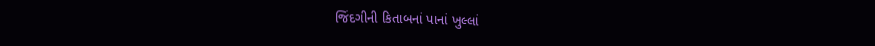જિંદગીની કિતાબનાં પાનાં ખુલ્લાં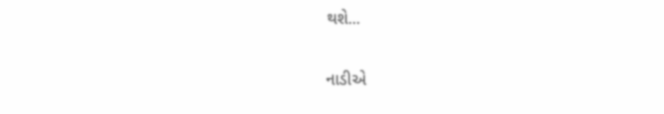થશે...

નાડીએ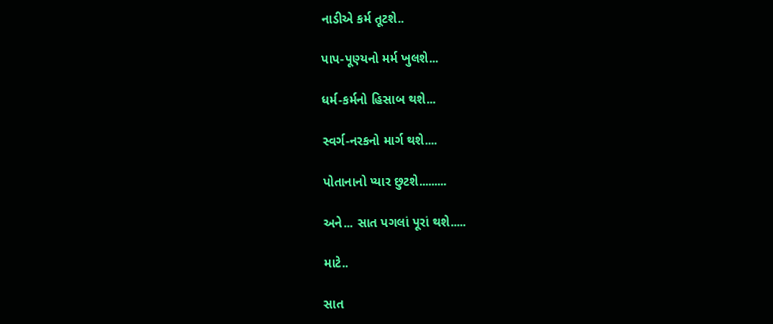નાડીએ કર્મ તૂટશે..

પાપ-પૂણ્યનો મર્મ ખુલશે...

ધર્મ-કર્મનો હિસાબ થશે...

સ્વર્ગ-નરકનો માર્ગ થશે....

પોતાનાનો પ્યાર છુટશે.........

અને... સાત પગલાં પૂરાં થશે.....

માટે..

સાત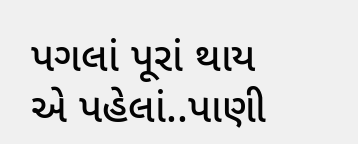પગલાં પૂરાં થાય એ પહેલાં..પાણી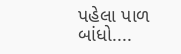પહેલા પાળ બાંધો....